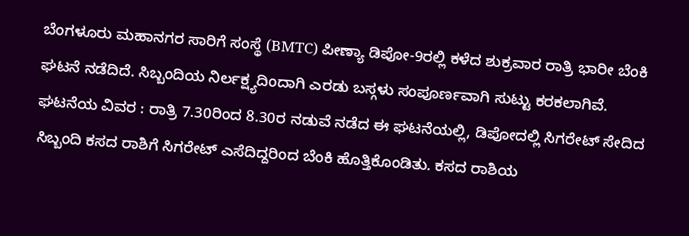ಬೆಂಗಳೂರು ಮಹಾನಗರ ಸಾರಿಗೆ ಸಂಸ್ಥೆ (BMTC) ಪೀಣ್ಯಾ ಡಿಪೋ-9ರಲ್ಲಿ ಕಳೆದ ಶುಕ್ರವಾರ ರಾತ್ರಿ ಭಾರೀ ಬೆಂಕಿ ಘಟನೆ ನಡೆದಿದೆ. ಸಿಬ್ಬಂದಿಯ ನಿರ್ಲಕ್ಷ್ಯದಿಂದಾಗಿ ಎರಡು ಬಸ್ಗಳು ಸಂಪೂರ್ಣವಾಗಿ ಸುಟ್ಟು ಕರಕಲಾಗಿವೆ.
ಘಟನೆಯ ವಿವರ : ರಾತ್ರಿ 7.30ರಿಂದ 8.30ರ ನಡುವೆ ನಡೆದ ಈ ಘಟನೆಯಲ್ಲಿ, ಡಿಪೋದಲ್ಲಿ ಸಿಗರೇಟ್ ಸೇದಿದ ಸಿಬ್ಬಂದಿ ಕಸದ ರಾಶಿಗೆ ಸಿಗರೇಟ್ ಎಸೆದಿದ್ದರಿಂದ ಬೆಂಕಿ ಹೊತ್ತಿಕೊಂಡಿತು. ಕಸದ ರಾಶಿಯ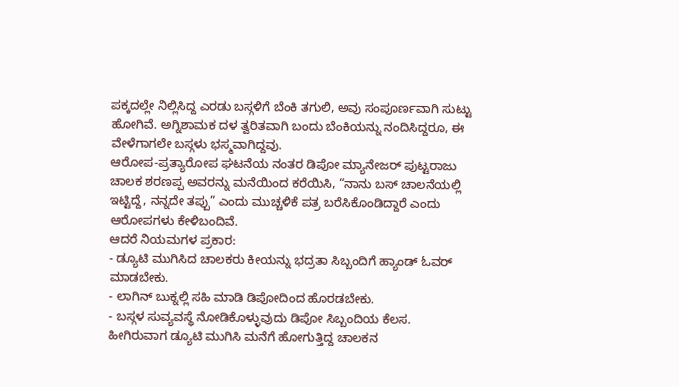ಪಕ್ಕದಲ್ಲೇ ನಿಲ್ಲಿಸಿದ್ದ ಎರಡು ಬಸ್ಗಳಿಗೆ ಬೆಂಕಿ ತಗುಲಿ, ಅವು ಸಂಪೂರ್ಣವಾಗಿ ಸುಟ್ಟು ಹೋಗಿವೆ. ಅಗ್ನಿಶಾಮಕ ದಳ ತ್ವರಿತವಾಗಿ ಬಂದು ಬೆಂಕಿಯನ್ನು ನಂದಿಸಿದ್ದರೂ, ಈ ವೇಳೆಗಾಗಲೇ ಬಸ್ಗಳು ಭಸ್ಮವಾಗಿದ್ದವು.
ಆರೋಪ-ಪ್ರತ್ಯಾರೋಪ ಘಟನೆಯ ನಂತರ ಡಿಪೋ ಮ್ಯಾನೇಜರ್ ಪುಟ್ಟರಾಜು ಚಾಲಕ ಶರಣಪ್ಪ ಅವರನ್ನು ಮನೆಯಿಂದ ಕರೆಯಿಸಿ, “ನಾನು ಬಸ್ ಚಾಲನೆಯಲ್ಲಿ ಇಟ್ಟಿದ್ದೆ, ನನ್ನದೇ ತಪ್ಪು” ಎಂದು ಮುಚ್ಚಳಿಕೆ ಪತ್ರ ಬರೆಸಿಕೊಂಡಿದ್ದಾರೆ ಎಂದು ಆರೋಪಗಳು ಕೇಳಿಬಂದಿವೆ.
ಆದರೆ ನಿಯಮಗಳ ಪ್ರಕಾರ:
- ಡ್ಯೂಟಿ ಮುಗಿಸಿದ ಚಾಲಕರು ಕೀಯನ್ನು ಭದ್ರತಾ ಸಿಬ್ಬಂದಿಗೆ ಹ್ಯಾಂಡ್ ಓವರ್ ಮಾಡಬೇಕು.
- ಲಾಗಿನ್ ಬುಕ್ನಲ್ಲಿ ಸಹಿ ಮಾಡಿ ಡಿಪೋದಿಂದ ಹೊರಡಬೇಕು.
- ಬಸ್ಗಳ ಸುವ್ಯವಸ್ಥೆ ನೋಡಿಕೊಳ್ಳುವುದು ಡಿಪೋ ಸಿಬ್ಬಂದಿಯ ಕೆಲಸ.
ಹೀಗಿರುವಾಗ ಡ್ಯೂಟಿ ಮುಗಿಸಿ ಮನೆಗೆ ಹೋಗುತ್ತಿದ್ದ ಚಾಲಕನ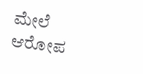ಮೇಲೆ ಆರೋಪ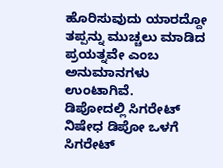ಹೊರಿಸುವುದು ಯಾರದ್ದೋ ತಪ್ಪನ್ನು ಮುಚ್ಚಲು ಮಾಡಿದ ಪ್ರಯತ್ನವೇ ಎಂಬ ಅನುಮಾನಗಳು ಉಂಟಾಗಿವೆ.
ಡಿಪೋದಲ್ಲಿ ಸಿಗರೇಟ್ ನಿಷೇಧ ಡಿಪೋ ಒಳಗೆ ಸಿಗರೇಟ್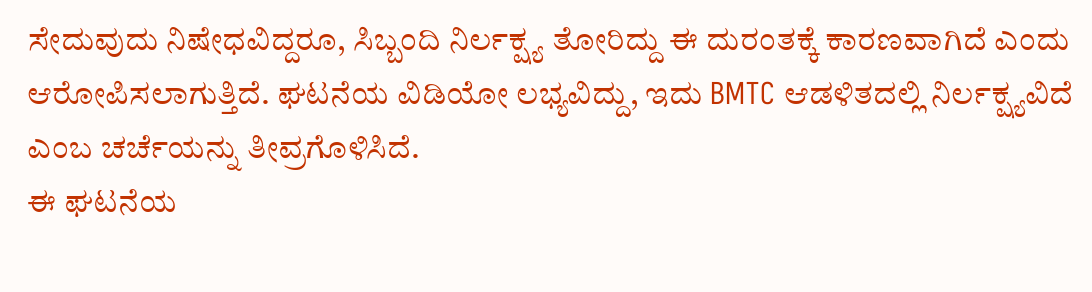ಸೇದುವುದು ನಿಷೇಧವಿದ್ದರೂ, ಸಿಬ್ಬಂದಿ ನಿರ್ಲಕ್ಷ್ಯ ತೋರಿದ್ದು ಈ ದುರಂತಕ್ಕೆ ಕಾರಣವಾಗಿದೆ ಎಂದು ಆರೋಪಿಸಲಾಗುತ್ತಿದೆ. ಘಟನೆಯ ವಿಡಿಯೋ ಲಭ್ಯವಿದ್ದು, ಇದು BMTC ಆಡಳಿತದಲ್ಲಿ ನಿರ್ಲಕ್ಷ್ಯವಿದೆ ಎಂಬ ಚರ್ಚೆಯನ್ನು ತೀವ್ರಗೊಳಿಸಿದೆ.
ಈ ಘಟನೆಯ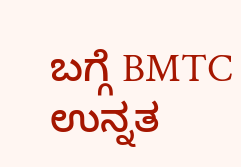ಬಗ್ಗೆ BMTC ಉನ್ನತ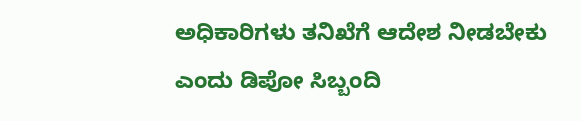ಅಧಿಕಾರಿಗಳು ತನಿಖೆಗೆ ಆದೇಶ ನೀಡಬೇಕು ಎಂದು ಡಿಪೋ ಸಿಬ್ಬಂದಿ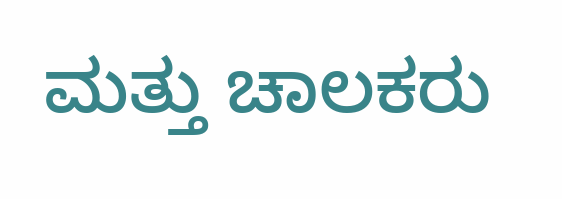ಮತ್ತು ಚಾಲಕರು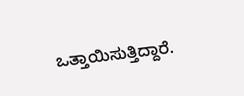ಒತ್ತಾಯಿಸುತ್ತಿದ್ದಾರೆ.